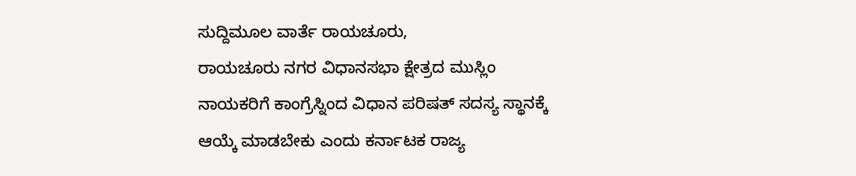ಸುದ್ದಿಮೂಲ ವಾರ್ತೆ ರಾಯಚೂರು,
ರಾಯಚೂರು ನಗರ ವಿಧಾನಸಭಾ ಕ್ಷೇತ್ರದ ಮುಸ್ಲಿಂ ನಾಯಕರಿಗೆ ಕಾಂಗ್ರೆಸ್ನಿಂದ ವಿಧಾನ ಪರಿಷತ್ ಸದಸ್ಯ ಸ್ಥಾನಕ್ಕೆ ಆಯ್ಕೆ ಮಾಡಬೇಕು ಎಂದು ಕರ್ನಾಟಕ ರಾಜ್ಯ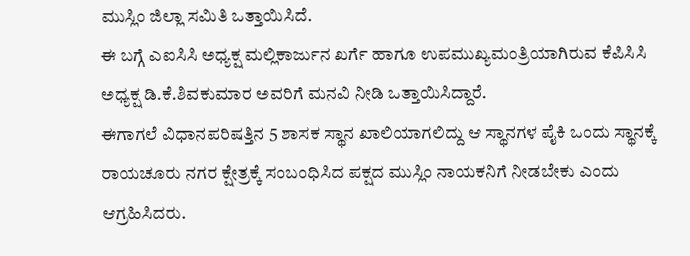ಮುಸ್ಲಿಂ ಜಿಲ್ಲಾ ಸಮಿತಿ ಒತ್ತಾಯಿಸಿದೆ.
ಈ ಬಗ್ಗೆ ಎಐಸಿಸಿ ಅಧ್ಯಕ್ಷ ಮಲ್ಲಿಕಾರ್ಜುನ ಖರ್ಗೆ ಹಾಗೂ ಉಪಮುಖ್ಯಮಂತ್ರಿಯಾಗಿರುವ ಕೆಪಿಸಿಸಿ ಅಧ್ಯಕ್ಷ ಡಿ.ಕೆ.ಶಿವಕುಮಾರ ಅವರಿಗೆ ಮನವಿ ನೀಡಿ ಒತ್ತಾಯಿಸಿದ್ದಾರೆ.
ಈಗಾಗಲೆ ವಿಧಾನಪರಿಷತ್ತಿನ 5 ಶಾಸಕ ಸ್ಥಾನ ಖಾಲಿಯಾಗಲಿದ್ದು ಆ ಸ್ಥಾನಗಳ ಪೈಕಿ ಒಂದು ಸ್ಥಾನಕ್ಕೆ ರಾಯಚೂರು ನಗರ ಕ್ಷೇತ್ರಕ್ಕೆ ಸಂಬಂಧಿಸಿದ ಪಕ್ಷದ ಮುಸ್ಲಿಂ ನಾಯಕನಿಗೆ ನೀಡಬೇಕು ಎಂದು ಆಗ್ರಹಿಸಿದರು.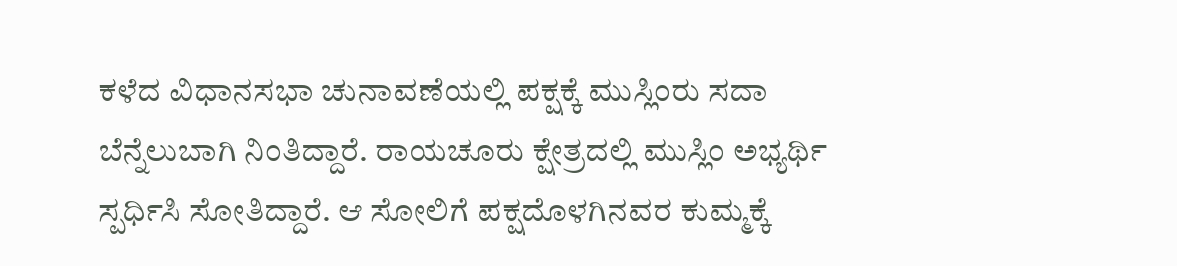ಕಳೆದ ವಿಧಾನಸಭಾ ಚುನಾವಣೆಯಲ್ಲಿ ಪಕ್ಷಕ್ಕೆ ಮುಸ್ಲಿಂರು ಸದಾ ಬೆನ್ನೆಲುಬಾಗಿ ನಿಂತಿದ್ದಾರೆ. ರಾಯಚೂರು ಕ್ಷೇತ್ರದಲ್ಲಿ ಮುಸ್ಲಿಂ ಅಭ್ಯರ್ಥಿ ಸ್ಪರ್ಧಿಸಿ ಸೋತಿದ್ದಾರೆ. ಆ ಸೋಲಿಗೆ ಪಕ್ಷದೊಳಗಿನವರ ಕುಮ್ಮಕ್ಕೆ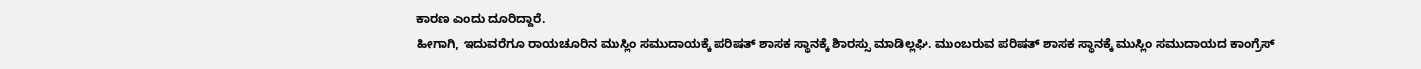ಕಾರಣ ಎಂದು ದೂರಿದ್ದಾರೆ.
ಹೀಗಾಗಿ, ಇದುವರೆಗೂ ರಾಯಚೂರಿನ ಮುಸ್ಲಿಂ ಸಮುದಾಯಕ್ಕೆ ಪರಿಷತ್ ಶಾಸಕ ಸ್ಥಾನಕ್ಕೆ ಶಿಾರಸ್ಸು ಮಾಡಿಲ್ಲಘಿ. ಮುಂಬರುವ ಪರಿಷತ್ ಶಾಸಕ ಸ್ಥಾನಕ್ಕೆ ಮುಸ್ಲಿಂ ಸಮುದಾಯದ ಕಾಂಗ್ರೆಸ್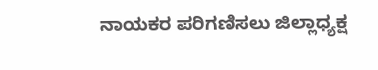ನಾಯಕರ ಪರಿಗಣಿಸಲು ಜಿಲ್ಲಾಧ್ಯಕ್ಷ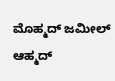ಮೊಹ್ಮದ್ ಜಮೀಲ್ ಆಹ್ಮದ್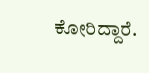ಕೋರಿದ್ದಾರೆ.